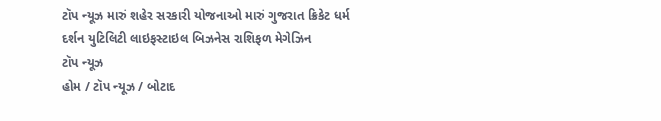ટૉપ ન્યૂઝ મારું શહેર સરકારી યોજનાઓ મારું ગુજરાત ક્રિકેટ ધર્મ દર્શન યુટિલિટી લાઇફસ્ટાઇલ બિઝનેસ રાશિફળ મેગેઝિન
ટૉપ ન્યૂઝ
હોમ / ટૉપ ન્યૂઝ / બોટાદ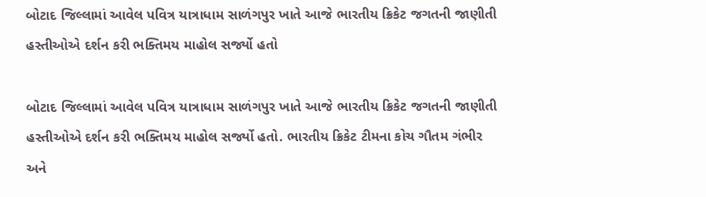બોટાદ જિલ્લામાં આવેલ પવિત્ર યાત્રાધામ સાળંગપુર ખાતે આજે ભારતીય ક્રિકેટ જગતની જાણીતી હસ્તીઓએ દર્શન કરી ભક્તિમય માહોલ સર્જ્યો હતો

બોટાદ જિલ્લામાં આવેલ પવિત્ર યાત્રાધામ સાળંગપુર ખાતે આજે ભારતીય ક્રિકેટ જગતની જાણીતી હસ્તીઓએ દર્શન કરી ભક્તિમય માહોલ સર્જ્યો હતો. ભારતીય ક્રિકેટ ટીમના કોચ ગૌતમ ગંભીર અને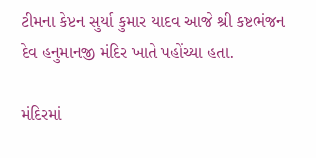ટીમના કેપ્ટન સુર્યા કુમાર યાદવ આજે શ્રી કષ્ટભંજન દેવ હનુમાનજી મંદિર ખાતે પહોંચ્યા હતા.

મંદિરમાં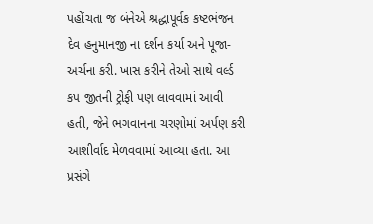પહોંચતા જ બંનેએ શ્રદ્ધાપૂર્વક કષ્ટભંજન દેવ હનુમાનજી ના દર્શન કર્યા અને પૂજા-અર્ચના કરી. ખાસ કરીને તેઓ સાથે વર્લ્ડ કપ જીતની ટ્રોફી પણ લાવવામાં આવી હતી, જેને ભગવાનના ચરણોમાં અર્પણ કરી આશીર્વાદ મેળવવામાં આવ્યા હતા. આ પ્રસંગે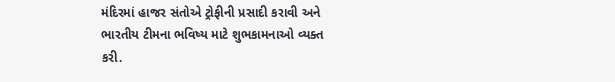મંદિરમાં હાજર સંતોએ ટ્રોફીની પ્રસાદી કરાવી અને ભારતીય ટીમના ભવિષ્ય માટે શુભકામનાઓ વ્યક્ત કરી.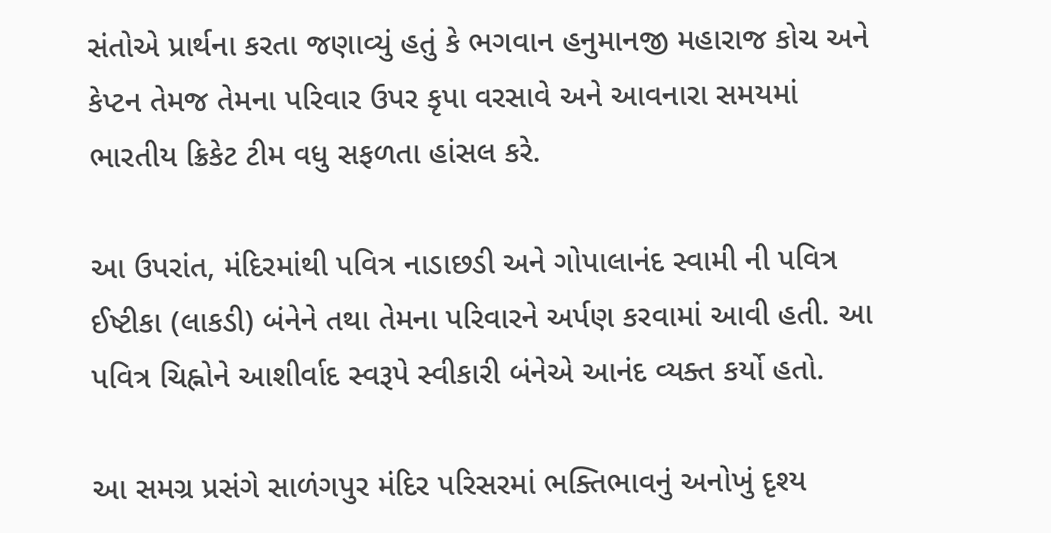સંતોએ પ્રાર્થના કરતા જણાવ્યું હતું કે ભગવાન હનુમાનજી મહારાજ કોચ અને કેપ્ટન તેમજ તેમના પરિવાર ઉપર કૃપા વરસાવે અને આવનારા સમયમાં ભારતીય ક્રિકેટ ટીમ વધુ સફળતા હાંસલ કરે.

આ ઉપરાંત, મંદિરમાંથી પવિત્ર નાડાછડી અને ગોપાલાનંદ સ્વામી ની પવિત્ર ઈષ્ટીકા (લાકડી) બંનેને તથા તેમના પરિવારને અર્પણ કરવામાં આવી હતી. આ પવિત્ર ચિહ્નોને આશીર્વાદ સ્વરૂપે સ્વીકારી બંનેએ આનંદ વ્યક્ત કર્યો હતો.

આ સમગ્ર પ્રસંગે સાળંગપુર મંદિર પરિસરમાં ભક્તિભાવનું અનોખું દૃશ્ય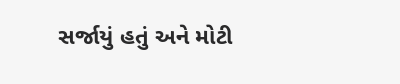સર્જાયું હતું અને મોટી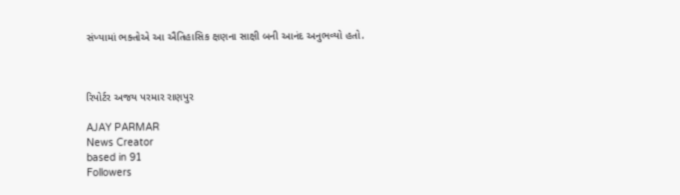સંખ્યામાં ભક્તોએ આ ઐતિહાસિક ક્ષણના સાક્ષી બની આનંદ અનુભવ્યો હતો.



રિપોર્ટર અજય પરમાર રાણપુર

AJAY PARMAR
News Creator
based in 91
Followers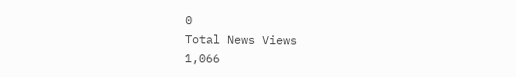0
Total News Views
1,066